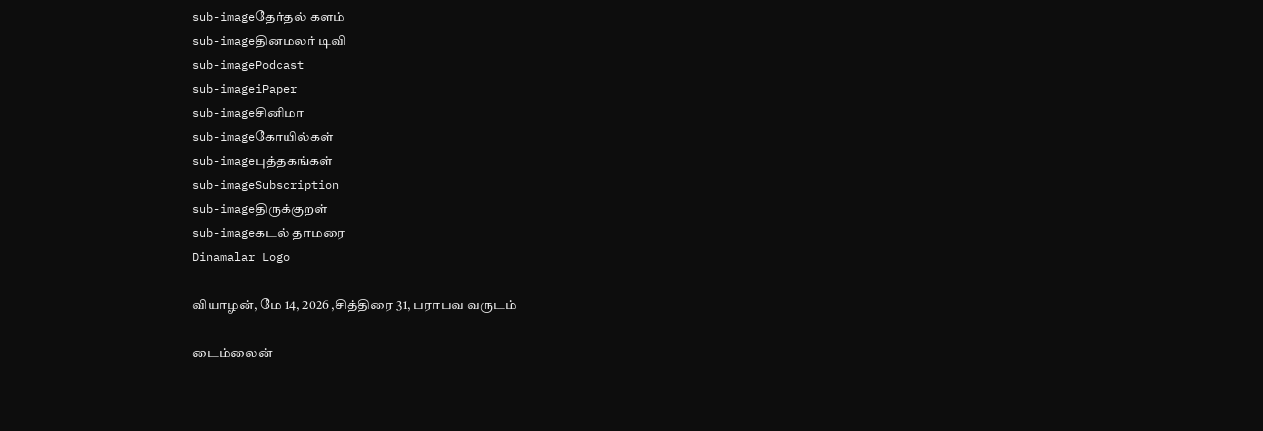sub-imageதேர்தல் களம்
sub-imageதினமலர் டிவி
sub-imagePodcast
sub-imageiPaper
sub-imageசினிமா
sub-imageகோயில்கள்
sub-imageபுத்தகங்கள்
sub-imageSubscription
sub-imageதிருக்குறள்
sub-imageகடல் தாமரை
Dinamalar Logo

வியாழன், மே 14, 2026 ,சித்திரை 31, பராபவ வருடம்

டைம்லைன்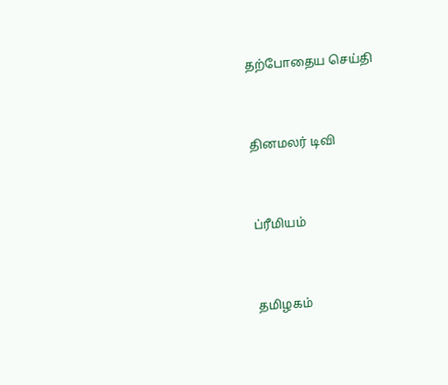தற்போதைய செய்தி


தினமலர் டிவி


ப்ரீமியம்


தமிழகம்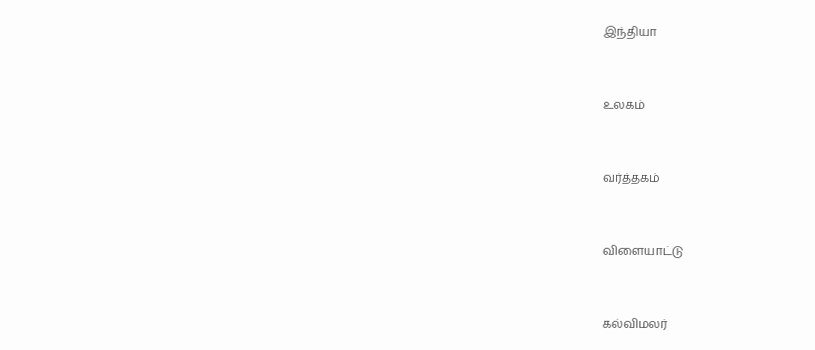இந்தியா


உலகம்


வர்த்தகம்


விளையாட்டு


கல்விமலர்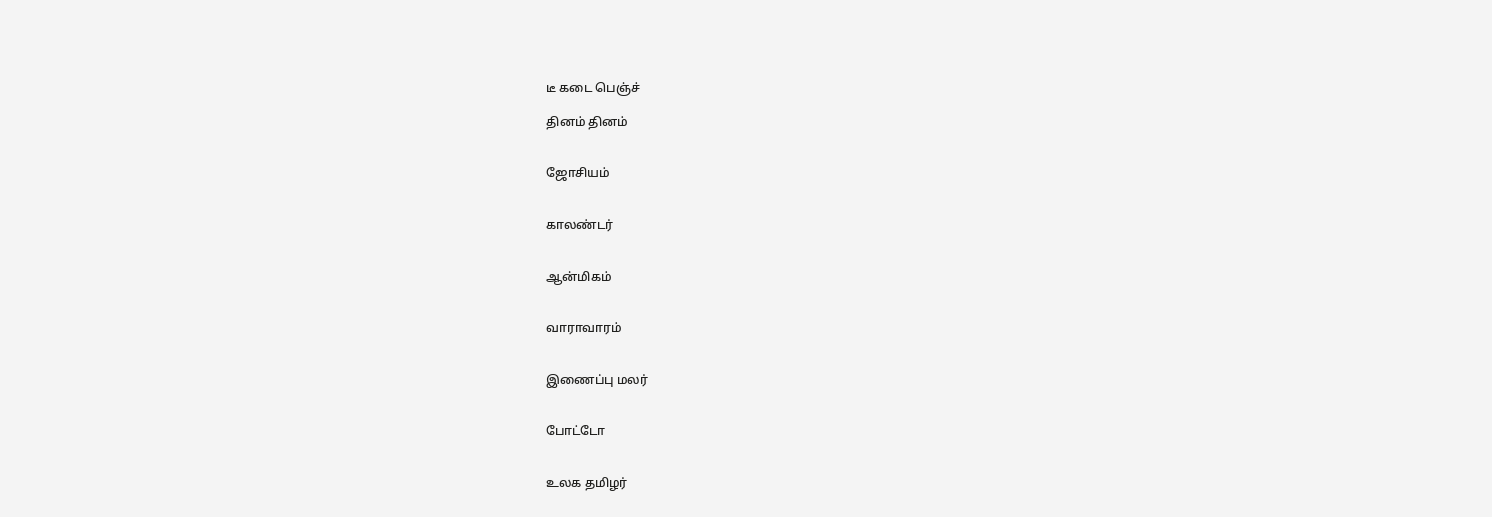டீ கடை பெஞ்ச்

தினம் தினம்


ஜோசியம்


காலண்டர்


ஆன்மிகம்


வாராவாரம்


இணைப்பு மலர்


போட்டோ


உலக தமிழர்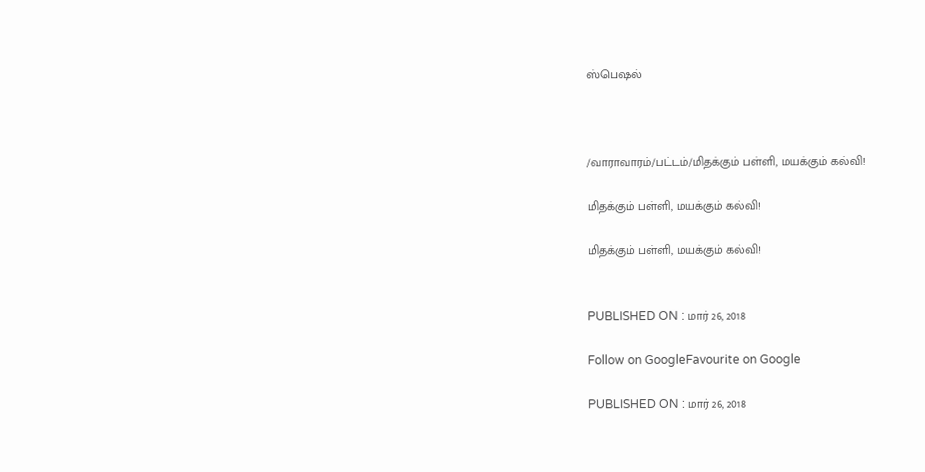ஸ்பெஷல்



/வாராவாரம்/பட்டம்/மிதக்கும் பள்ளி, மயக்கும் கல்வி!

மிதக்கும் பள்ளி, மயக்கும் கல்வி!

மிதக்கும் பள்ளி, மயக்கும் கல்வி!


PUBLISHED ON : மார் 26, 2018

Follow on GoogleFavourite on Google

PUBLISHED ON : மார் 26, 2018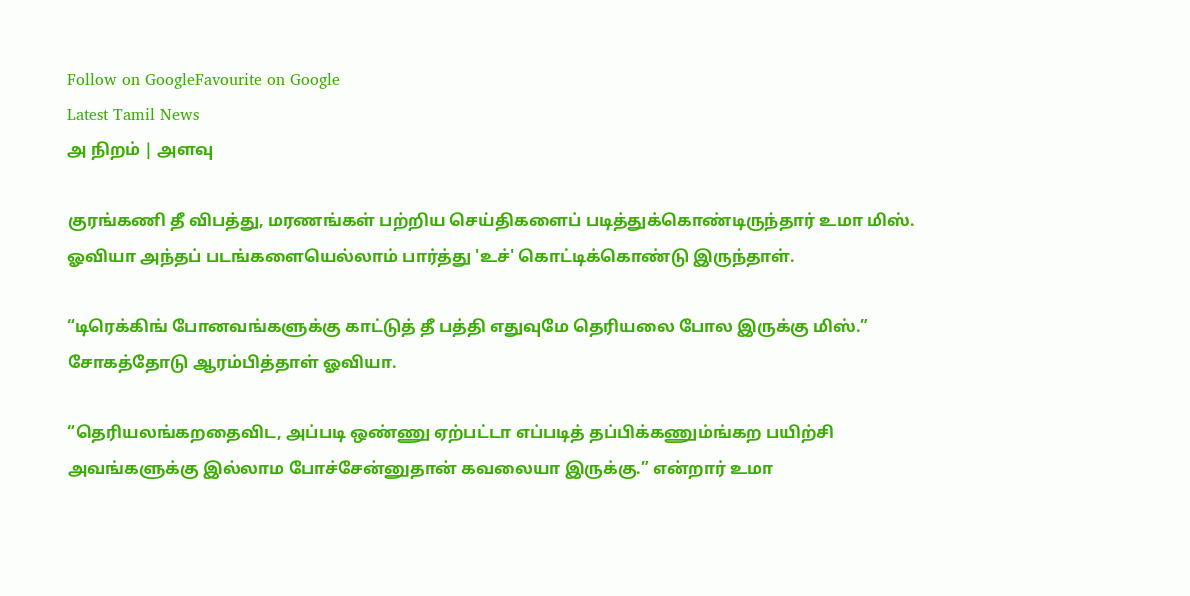Follow on GoogleFavourite on Google
Latest Tamil News
அ நிறம் | அளவு

குரங்கணி தீ விபத்து, மரணங்கள் பற்றிய செய்திகளைப் படித்துக்கொண்டிருந்தார் உமா மிஸ். ஓவியா அந்தப் படங்களையெல்லாம் பார்த்து 'உச்' கொட்டிக்கொண்டு இருந்தாள்.

“டிரெக்கிங் போனவங்களுக்கு காட்டுத் தீ பத்தி எதுவுமே தெரியலை போல இருக்கு மிஸ்.” சோகத்தோடு ஆரம்பித்தாள் ஓவியா.

“தெரியலங்கறதைவிட, அப்படி ஒண்ணு ஏற்பட்டா எப்படித் தப்பிக்கணும்ங்கற பயிற்சி அவங்களுக்கு இல்லாம போச்சேன்னுதான் கவலையா இருக்கு.” என்றார் உமா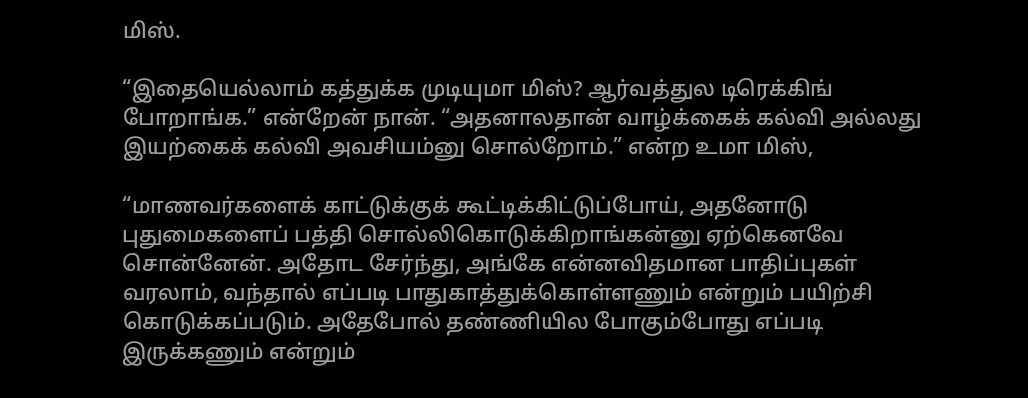மிஸ்.

“இதையெல்லாம் கத்துக்க முடியுமா மிஸ்? ஆர்வத்துல டிரெக்கிங் போறாங்க.” என்றேன் நான். “அதனாலதான் வாழ்க்கைக் கல்வி அல்லது இயற்கைக் கல்வி அவசியம்னு சொல்றோம்.” என்ற உமா மிஸ்,

“மாணவர்களைக் காட்டுக்குக் கூட்டிக்கிட்டுப்போய், அதனோடு புதுமைகளைப் பத்தி சொல்லிகொடுக்கிறாங்கன்னு ஏற்கெனவே சொன்னேன். அதோட சேர்ந்து, அங்கே என்னவிதமான பாதிப்புகள் வரலாம், வந்தால் எப்படி பாதுகாத்துக்கொள்ளணும் என்றும் பயிற்சி கொடுக்கப்படும். அதேபோல் தண்ணியில போகும்போது எப்படி இருக்கணும் என்றும்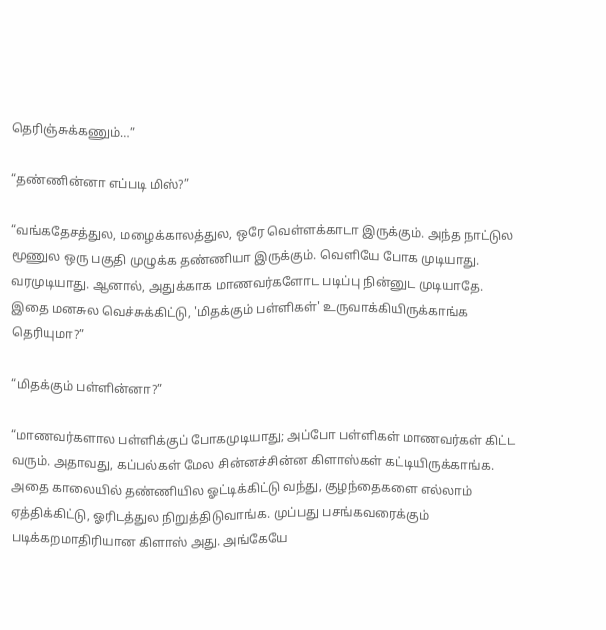தெரிஞ்சுக்கணும்…”

“தண்ணின்னா எப்படி மிஸ்?”

“வங்கதேசத்துல, மழைக்காலத்துல, ஒரே வெள்ளக்காடா இருக்கும். அந்த நாட்டுல மூணுல ஒரு பகுதி முழுக்க தண்ணியா இருக்கும். வெளியே போக முடியாது. வரமுடியாது. ஆனால், அதுக்காக மாணவர்களோட படிப்பு நின்னுட முடியாதே. இதை மனசுல வெச்சுக்கிட்டு, 'மிதக்கும் பள்ளிகள்' உருவாக்கியிருக்காங்க தெரியுமா?”

“மிதக்கும் பள்ளின்னா?”

“மாணவர்களால பள்ளிக்குப் போகமுடியாது; அப்போ பள்ளிகள் மாணவர்கள் கிட்ட வரும். அதாவது, கப்பல்கள் மேல சின்னச்சின்ன கிளாஸ்கள் கட்டியிருக்காங்க. அதை காலையில் தண்ணியில ஓட்டிக்கிட்டு வந்து, குழந்தைகளை எல்லாம் ஏத்திக்கிட்டு, ஓரிடத்துல நிறுத்திடுவாங்க. முப்பது பசங்கவரைக்கும் படிக்கறமாதிரியான கிளாஸ் அது. அங்கேயே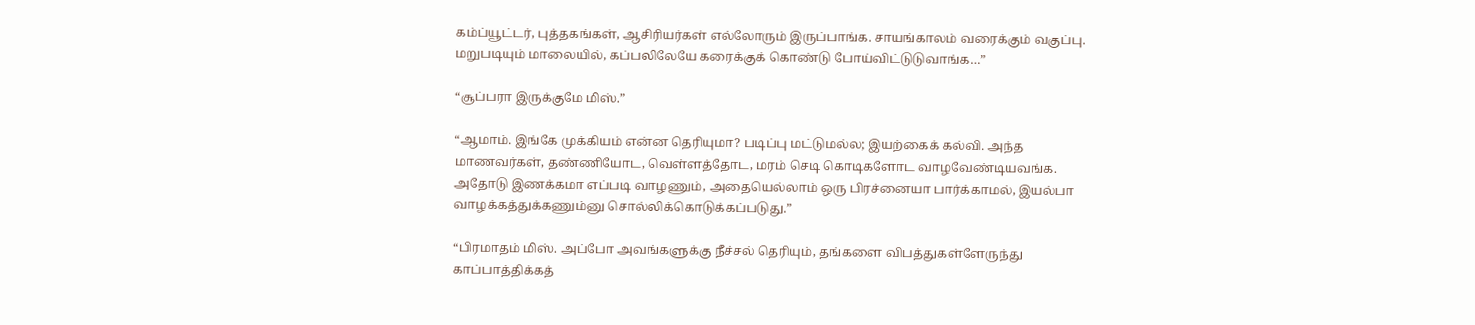கம்ப்யூட்டர், புத்தகங்கள், ஆசிரியர்கள் எல்லோரும் இருப்பாங்க. சாயங்காலம் வரைக்கும் வகுப்பு. மறுபடியும் மாலையில், கப்பலிலேயே கரைக்குக் கொண்டு போய்விட்டுடுவாங்க…”

“சூப்பரா இருக்குமே மிஸ்.”

“ஆமாம். இங்கே முக்கியம் என்ன தெரியுமா? படிப்பு மட்டுமல்ல; இயற்கைக் கல்வி. அந்த மாணவர்கள், தண்ணியோட, வெள்ளத்தோட, மரம் செடி கொடிகளோட வாழவேண்டியவங்க. அதோடு இணக்கமா எப்படி வாழணும், அதையெல்லாம் ஒரு பிரச்னையா பார்க்காமல், இயல்பா வாழக்கத்துக்கணும்னு சொல்லிக்கொடுக்கப்படுது.”

“பிரமாதம் மிஸ். அப்போ அவங்களுக்கு நீச்சல் தெரியும், தங்களை விபத்துகள்ளேருந்து காப்பாத்திக்கத்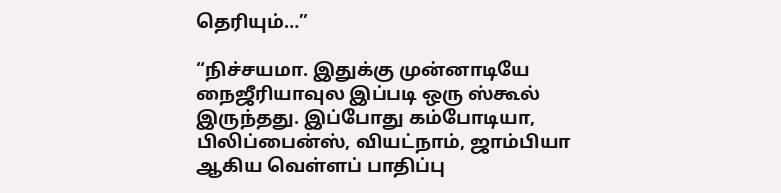தெரியும்…”

“நிச்சயமா. இதுக்கு முன்னாடியே நைஜீரியாவுல இப்படி ஒரு ஸ்கூல் இருந்தது. இப்போது கம்போடியா, பிலிப்பைன்ஸ், வியட்நாம், ஜாம்பியா ஆகிய வெள்ளப் பாதிப்பு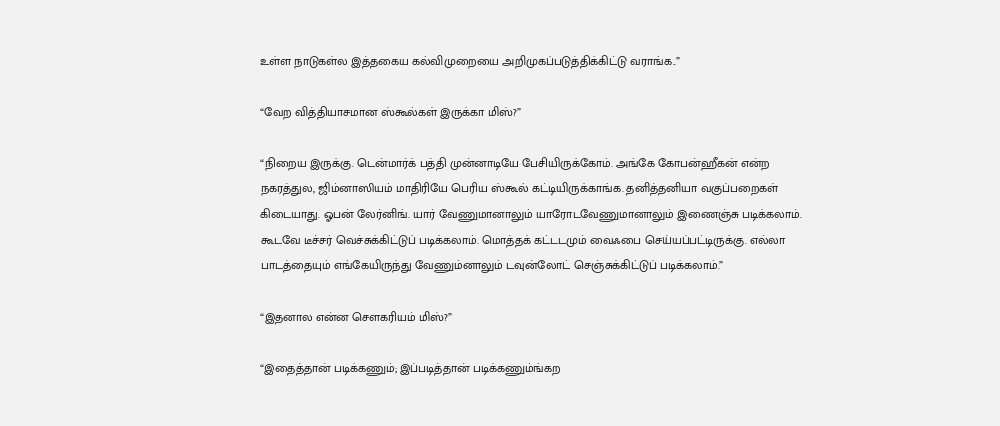உள்ள நாடுகள்ல இத்தகைய கல்விமுறையை அறிமுகப்படுத்திக்கிட்டு வராங்க..”

“வேற வித்தியாசமான ஸ்கூல்கள் இருக்கா மிஸ்?”

“நிறைய இருக்கு. டென்மார்க் பத்தி முன்னாடியே பேசியிருக்கோம். அங்கே கோபன்ஹீகன் என்ற நகரத்துல, ஜிம்னாஸியம் மாதிரியே பெரிய ஸ்கூல் கட்டியிருக்காங்க. தனித்தனியா வகுப்பறைகள் கிடையாது. ஓபன் லேர்னிங். யார் வேணுமானாலும் யாரோடவேணுமானாலும் இணைஞ்சு படிக்கலாம். கூடவே டீச்சர் வெச்சுக்கிட்டுப் படிக்கலாம். மொத்தக் கட்டடமும் வைஃபை செய்யப்பட்டிருக்கு. எல்லா பாடத்தையும் எங்கேயிருந்து வேணும்னாலும் டவுன்லோட் செஞ்சுக்கிட்டுப் படிக்கலாம்.”

“இதனால என்ன செளகரியம் மிஸ்?”

“இதைத்தான் படிக்கணும்; இப்படித்தான் படிக்கணும்ங்கற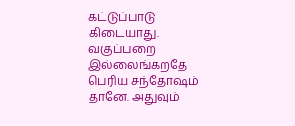கட்டுப்பாடு கிடையாது. வகுப்பறை இல்லைங்கறதே பெரிய சந்தோஷம் தானே. அதுவும்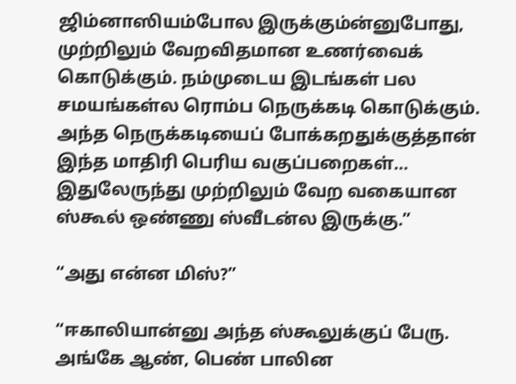ஜிம்னாஸியம்போல இருக்கும்ன்னுபோது, முற்றிலும் வேறவிதமான உணர்வைக் கொடுக்கும். நம்முடைய இடங்கள் பல சமயங்கள்ல ரொம்ப நெருக்கடி கொடுக்கும். அந்த நெருக்கடியைப் போக்கறதுக்குத்தான் இந்த மாதிரி பெரிய வகுப்பறைகள்… இதுலேருந்து முற்றிலும் வேற வகையான ஸ்கூல் ஒண்ணு ஸ்வீடன்ல இருக்கு.”

“அது என்ன மிஸ்?”

“ஈகாலியான்னு அந்த ஸ்கூலுக்குப் பேரு. அங்கே ஆண், பெண் பாலின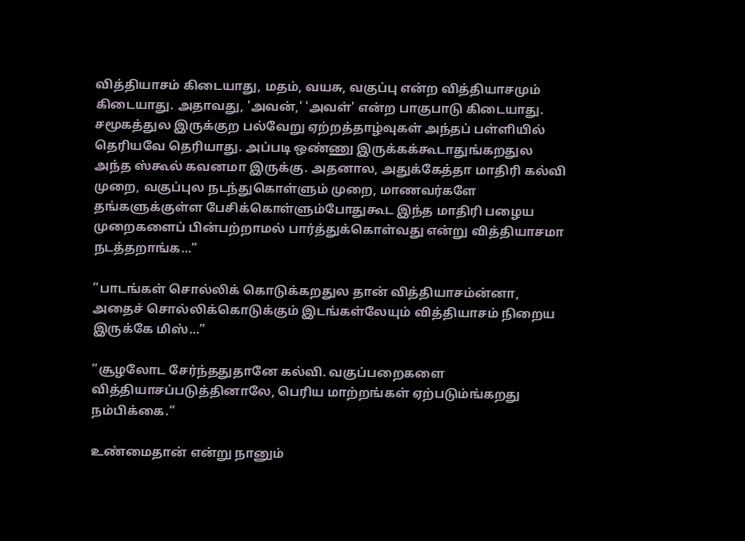வித்தியாசம் கிடையாது, மதம், வயசு, வகுப்பு என்ற வித்தியாசமும் கிடையாது. அதாவது, 'அவன்,' 'அவள்' என்ற பாகுபாடு கிடையாது. சமூகத்துல இருக்குற பல்வேறு ஏற்றத்தாழ்வுகள் அந்தப் பள்ளியில் தெரியவே தெரியாது. அப்படி ஒண்ணு இருக்கக்கூடாதுங்கறதுல அந்த ஸ்கூல் கவனமா இருக்கு. அதனால, அதுக்கேத்தா மாதிரி கல்வி முறை, வகுப்புல நடந்துகொள்ளும் முறை, மாணவர்களே தங்களுக்குள்ள பேசிக்கொள்ளும்போதுகூட இந்த மாதிரி பழைய முறைகளைப் பின்பற்றாமல் பார்த்துக்கொள்வது என்று வித்தியாசமா நடத்தறாங்க…”

”பாடங்கள் சொல்லிக் கொடுக்கறதுல தான் வித்தியாசம்ன்னா, அதைச் சொல்லிக்கொடுக்கும் இடங்கள்லேயும் வித்தியாசம் நிறைய இருக்கே மிஸ்…”

”சூழலோட சேர்ந்ததுதானே கல்வி. வகுப்பறைகளை வித்தியாசப்படுத்தினாலே, பெரிய மாற்றங்கள் ஏற்படும்ங்கறது நம்பிக்கை.”

உண்மைதான் என்று நானும்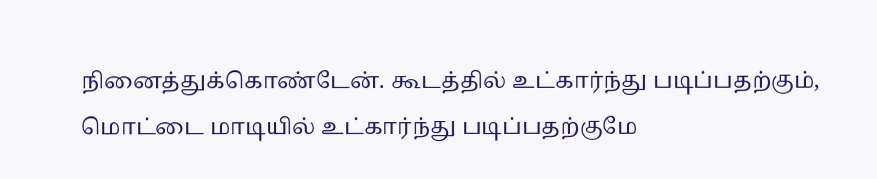நினைத்துக்கொண்டேன். கூடத்தில் உட்கார்ந்து படிப்பதற்கும், மொட்டை மாடியில் உட்கார்ந்து படிப்பதற்குமே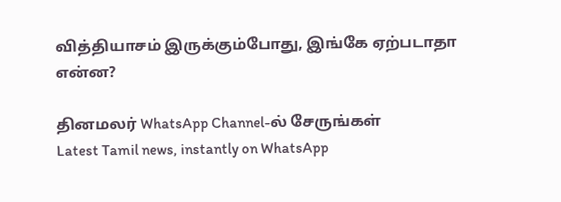வித்தியாசம் இருக்கும்போது, இங்கே ஏற்படாதா என்ன?

தினமலர் WhatsApp Channel-ல் சேருங்கள்
Latest Tamil news, instantly on WhatsApp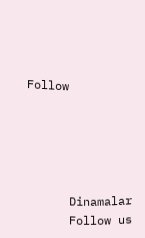Follow





      Dinamalar
      Follow us